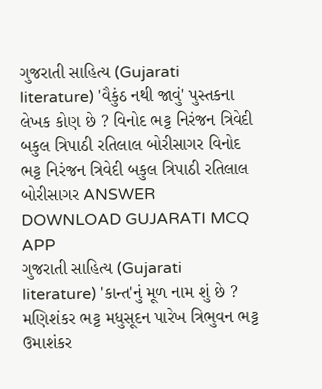ગુજરાતી સાહિત્ય (Gujarati literature) 'વૈકુંઠ નથી જાવું' પુસ્તકના લેખક કોણ છે ? વિનોદ ભટ્ટ નિરંજન ત્રિવેદી બકુલ ત્રિપાઠી રતિલાલ બોરીસાગર વિનોદ ભટ્ટ નિરંજન ત્રિવેદી બકુલ ત્રિપાઠી રતિલાલ બોરીસાગર ANSWER DOWNLOAD GUJARATI MCQ APP
ગુજરાતી સાહિત્ય (Gujarati literature) 'કાન્ત'નું મૂળ નામ શું છે ? મણિશંકર ભટ્ટ મધુસૂદન પારેખ ત્રિભુવન ભટ્ટ ઉમાશંકર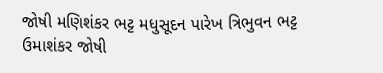જોષી મણિશંકર ભટ્ટ મધુસૂદન પારેખ ત્રિભુવન ભટ્ટ ઉમાશંકર જોષી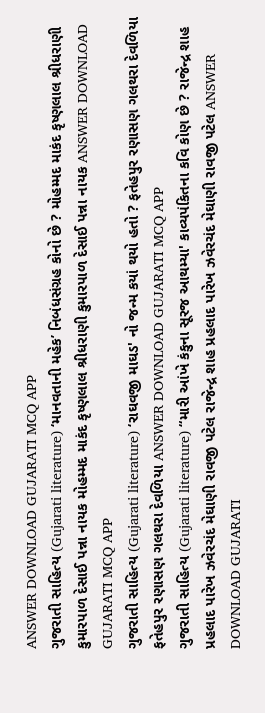ANSWER DOWNLOAD GUJARATI MCQ APP
ગુજરાતી સાહિત્ય (Gujarati literature) ‘માનવતાની મહેક’ નિબંધસંગ્રહ કોનો છે ? મોહમ્મદ માકંદ કૃષ્ણલાલ શ્રીધરાણી કુમારપાળ દેસાઈ પન્ના નાયક મોહમ્મદ માકંદ કૃષ્ણલાલ શ્રીધરાણી કુમારપાળ દેસાઈ પન્ના નાયક ANSWER DOWNLOAD GUJARATI MCQ APP
ગુજરાતી સાહિત્ય (Gujarati literature) ‘રાઘવજી માઘડ' નો જન્મ કયાં થયો હતો ? ફતેહપુર રણાસણ ગલથરા દેવળિયા ફતેહપુર રણાસણ ગલથરા દેવળિયા ANSWER DOWNLOAD GUJARATI MCQ APP
ગુજરાતી સાહિત્ય (Gujarati literature) “મારી આંખે કંકુના સૂરજ આથમ્યા' કાવ્યપંકિતના કવિ કોણ છે ? રાજેન્દ્ર શાહ પ્રહલાદ પારેખ ઝવેરચંદ મેઘાણી રાવજી પટેલ રાજેન્દ્ર શાહ પ્રહલાદ પારેખ ઝવેરચંદ મેઘાણી રાવજી પટેલ ANSWER DOWNLOAD GUJARATI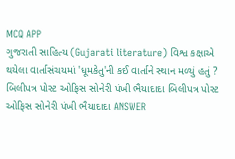MCQ APP
ગુજરાતી સાહિત્ય (Gujarati literature) વિશ્વ કક્ષાએ થયેલા વાર્તાસંચયમાં 'ધૂમકેતુ'ની કઈ વાર્તાને સ્થાન મળ્યું હતું ? બિલીપત્ર પોસ્ટ ઓફિસ સોનેરી પંખી ભૈયાદાદા બિલીપત્ર પોસ્ટ ઓફિસ સોનેરી પંખી ભૈયાદાદા ANSWER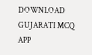DOWNLOAD GUJARATI MCQ APP